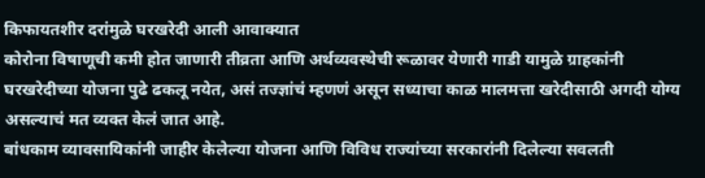किफायतशीर दरांमुळे घरखरेदी आली आवाक्यात
कोरोना विषाणूची कमी होत जाणारी तीव्रता आणि अर्थव्यवस्थेची रूळावर येणारी गाडी यामुळे ग्राहकांनी घरखरेदीच्या योजना पुढे ढकलू नयेत, असं तज्ज्ञांचं म्हणणं असून सध्याचा काळ मालमत्ता खरेदीसाठी अगदी योग्य असल्याचं मत व्यक्त केलं जात आहे.
बांधकाम व्यावसायिकांनी जाहीर केलेल्या योजना आणि विविध राज्यांच्या सरकारांनी दिलेल्या सवलती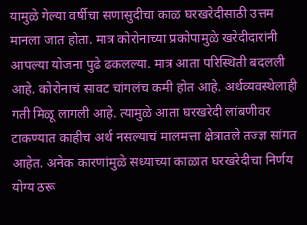यामुळे गेल्या वर्षीचा सणासुदीचा काळ घरखरेदीसाठी उत्तम मानला जात होता. मात्र कोरोनाच्या प्रकोपामुळे खरेदीदारांनी आपल्या योजना पुढे ढकलल्या. मात्र आता परिस्थिती बदलली आहे. कोरोनाचं सावट चांगलंच कमी होत आहे. अर्थव्यवस्थेलाही गती मिळू लागली आहे. त्यामुळे आता घरखरेदी लांबणीवर टाकण्यात काहीच अर्थ नसल्याचं मालमत्ता क्षेत्रातले तज्ज्ञ सांगत आहेत. अनेक कारणांमुळे सध्याच्या काळात घरखरेदीचा निर्णय योग्य ठरू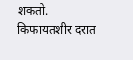शकतो.
किफायतशीर दरात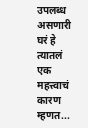उपलब्ध असणारी घरं हे त्यातलं एक महत्त्वाचं कारण म्हणत...